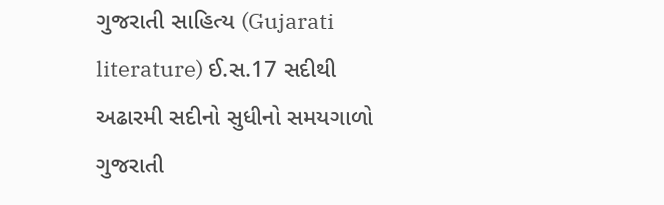ગુજરાતી સાહિત્ય (Gujarati literature) ઈ.સ.17 સદીથી અઢારમી સદીનો સુધીનો સમયગાળો ગુજરાતી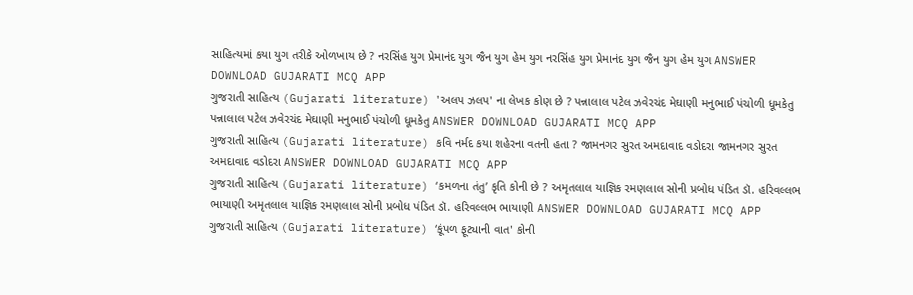સાહિત્યમાં કયા યુગ તરીકે ઓળખાય છે ? નરસિંહ યુગ પ્રેમાનંદ યુગ જૈન યુગ હેમ યુગ નરસિંહ યુગ પ્રેમાનંદ યુગ જૈન યુગ હેમ યુગ ANSWER DOWNLOAD GUJARATI MCQ APP
ગુજરાતી સાહિત્ય (Gujarati literature) 'અલપ ઝલપ' ના લેખક કોણ છે ? પન્નાલાલ પટેલ ઝવેરચંદ મેઘાણી મનુભાઈ પંચોળી ધૂમકેતુ પન્નાલાલ પટેલ ઝવેરચંદ મેઘાણી મનુભાઈ પંચોળી ધૂમકેતુ ANSWER DOWNLOAD GUJARATI MCQ APP
ગુજરાતી સાહિત્ય (Gujarati literature) કવિ નર્મદ કયા શહેરના વતની હતા ? જામનગર સુરત અમદાવાદ વડોદરા જામનગર સુરત અમદાવાદ વડોદરા ANSWER DOWNLOAD GUJARATI MCQ APP
ગુજરાતી સાહિત્ય (Gujarati literature) ‘કમળના તંતુ’ કૃતિ કોની છે ? અમૃતલાલ યાજ્ઞિક રમણલાલ સોની પ્રબોધ પંડિત ડૉ. હરિવલ્લભ ભાયાણી અમૃતલાલ યાજ્ઞિક રમણલાલ સોની પ્રબોધ પંડિત ડૉ. હરિવલ્લભ ભાયાણી ANSWER DOWNLOAD GUJARATI MCQ APP
ગુજરાતી સાહિત્ય (Gujarati literature) ‘કૂંપળ ફૂટ્યાની વાત' કોની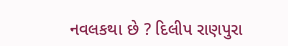નવલકથા છે ? દિલીપ રાણપુરા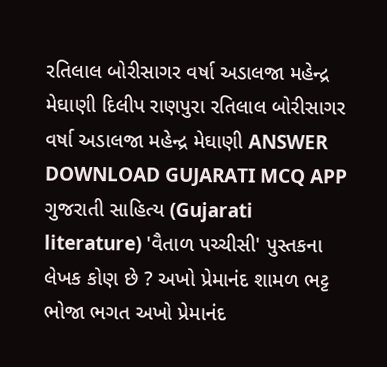રતિલાલ બોરીસાગર વર્ષા અડાલજા મહેન્દ્ર મેઘાણી દિલીપ રાણપુરા રતિલાલ બોરીસાગર વર્ષા અડાલજા મહેન્દ્ર મેઘાણી ANSWER DOWNLOAD GUJARATI MCQ APP
ગુજરાતી સાહિત્ય (Gujarati literature) 'વૈતાળ પચ્ચીસી' પુસ્તકના લેખક કોણ છે ? અખો પ્રેમાનંદ શામળ ભટ્ટ ભોજા ભગત અખો પ્રેમાનંદ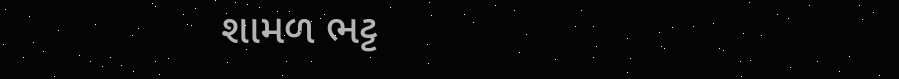શામળ ભટ્ટ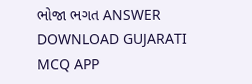ભોજા ભગત ANSWER DOWNLOAD GUJARATI MCQ APP